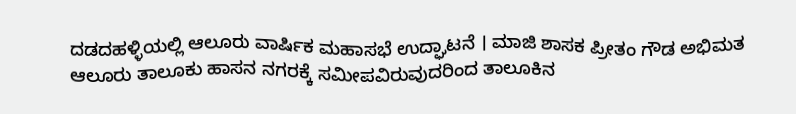ದಡದಹಳ್ಳಿಯಲ್ಲಿ ಆಲೂರು ವಾರ್ಷಿಕ ಮಹಾಸಭೆ ಉದ್ಘಾಟನೆ । ಮಾಜಿ ಶಾಸಕ ಪ್ರೀತಂ ಗೌಡ ಅಭಿಮತ
ಆಲೂರು ತಾಲೂಕು ಹಾಸನ ನಗರಕ್ಕೆ ಸಮೀಪವಿರುವುದರಿಂದ ತಾಲೂಕಿನ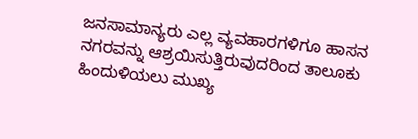ಜನಸಾಮಾನ್ಯರು ಎಲ್ಲ ವ್ಯವಹಾರಗಳಿಗೂ ಹಾಸನ ನಗರವನ್ನು ಆಶ್ರಯಿಸುತ್ತಿರುವುದರಿಂದ ತಾಲೂಕು ಹಿಂದುಳಿಯಲು ಮುಖ್ಯ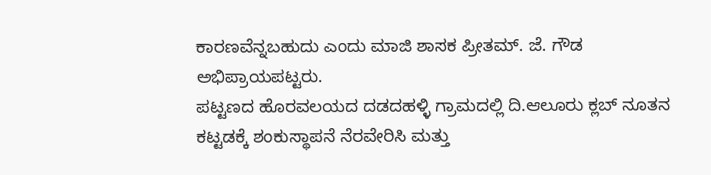ಕಾರಣವೆನ್ನಬಹುದು ಎಂದು ಮಾಜಿ ಶಾಸಕ ಪ್ರೀತಮ್. ಜೆ. ಗೌಡ ಅಭಿಪ್ರಾಯಪಟ್ಟರು.
ಪಟ್ಟಣದ ಹೊರವಲಯದ ದಡದಹಳ್ಳಿ ಗ್ರಾಮದಲ್ಲಿ ದಿ.ಆಲೂರು ಕ್ಲಬ್ ನೂತನ ಕಟ್ಟಡಕ್ಕೆ ಶಂಕುಸ್ಥಾಪನೆ ನೆರವೇರಿಸಿ ಮತ್ತು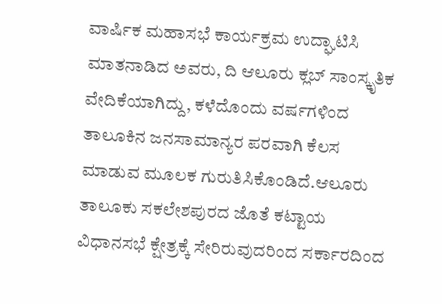ವಾರ್ಷಿಕ ಮಹಾಸಭೆ ಕಾರ್ಯಕ್ರಮ ಉದ್ಘಾಟಿಸಿ ಮಾತನಾಡಿದ ಅವರು, ದಿ ಆಲೂರು ಕ್ಲಬ್ ಸಾಂಸ್ಕೃತಿಕ ವೇದಿಕೆಯಾಗಿದ್ದು, ಕಳೆದೊಂದು ವರ್ಷಗಳಿಂದ ತಾಲೂಕಿನ ಜನಸಾಮಾನ್ಯರ ಪರವಾಗಿ ಕೆಲಸ ಮಾಡುವ ಮೂಲಕ ಗುರುತಿಸಿಕೊಂಡಿದೆ.ಆಲೂರು ತಾಲೂಕು ಸಕಲೇಶಪುರದ ಜೊತೆ ಕಟ್ಟಾಯ ವಿಧಾನಸಭೆ ಕ್ಷೇತ್ರಕ್ಕೆ ಸೇರಿರುವುದರಿಂದ ಸರ್ಕಾರದಿಂದ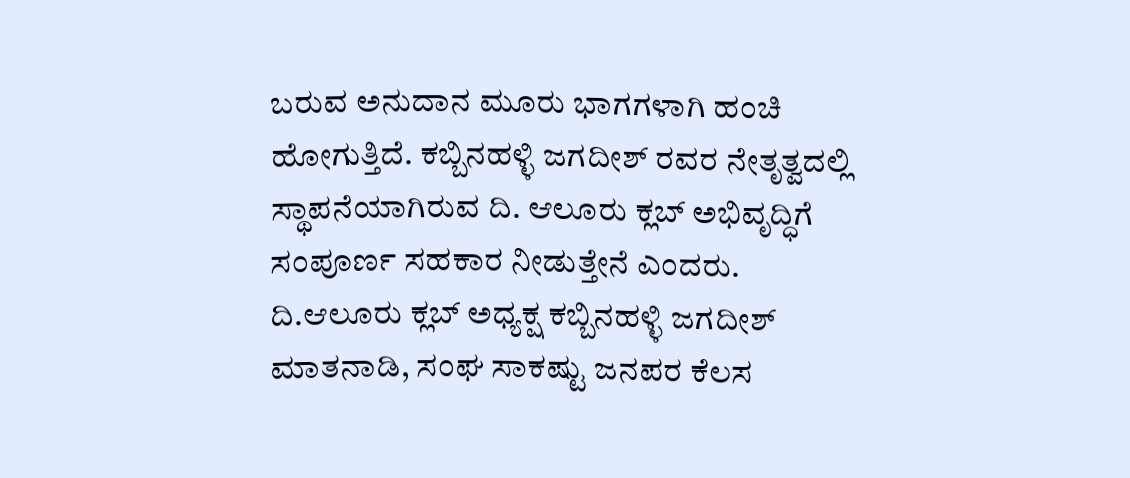ಬರುವ ಅನುದಾನ ಮೂರು ಭಾಗಗಳಾಗಿ ಹಂಚಿ ಹೋಗುತ್ತಿದೆ. ಕಬ್ಬಿನಹಳ್ಳಿ ಜಗದೀಶ್ ರವರ ನೇತೃತ್ವದಲ್ಲಿ ಸ್ಥಾಪನೆಯಾಗಿರುವ ದಿ. ಆಲೂರು ಕ್ಲಬ್ ಅಭಿವೃದ್ಧಿಗೆ ಸಂಪೂರ್ಣ ಸಹಕಾರ ನೀಡುತ್ತೇನೆ ಎಂದರು.
ದಿ.ಆಲೂರು ಕ್ಲಬ್ ಅಧ್ಯಕ್ಷ ಕಬ್ಬಿನಹಳ್ಳಿ ಜಗದೀಶ್ ಮಾತನಾಡಿ, ಸಂಘ ಸಾಕಷ್ಟು ಜನಪರ ಕೆಲಸ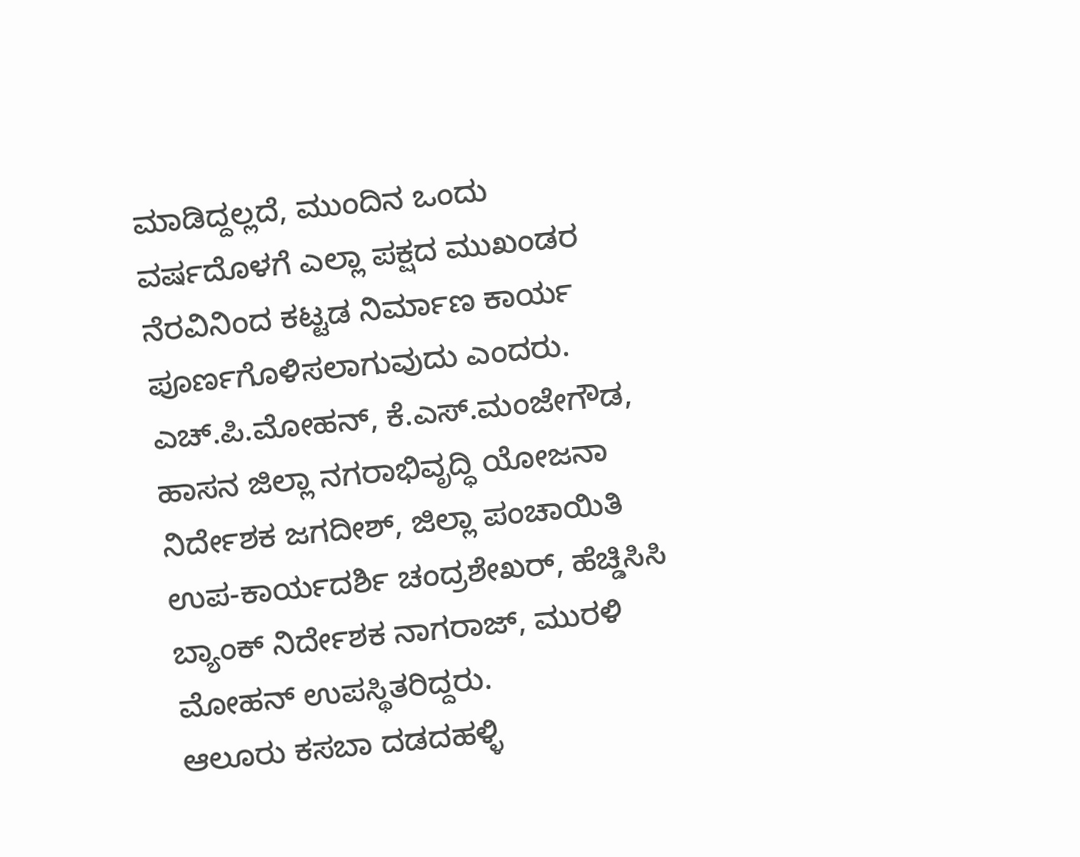ಮಾಡಿದ್ದಲ್ಲದೆ, ಮುಂದಿನ ಒಂದು ವರ್ಷದೊಳಗೆ ಎಲ್ಲಾ ಪಕ್ಷದ ಮುಖಂಡರ ನೆರವಿನಿಂದ ಕಟ್ಟಡ ನಿರ್ಮಾಣ ಕಾರ್ಯ ಪೂರ್ಣಗೊಳಿಸಲಾಗುವುದು ಎಂದರು.
ಎಚ್.ಪಿ.ಮೋಹನ್, ಕೆ.ಎಸ್.ಮಂಜೇಗೌಡ, ಹಾಸನ ಜಿಲ್ಲಾ ನಗರಾಭಿವೃದ್ಧಿ ಯೋಜನಾ ನಿರ್ದೇಶಕ ಜಗದೀಶ್, ಜಿಲ್ಲಾ ಪಂಚಾಯಿತಿ ಉಪ-ಕಾರ್ಯದರ್ಶಿ ಚಂದ್ರಶೇಖರ್, ಹೆಚ್ಡಿಸಿಸಿ ಬ್ಯಾಂಕ್ ನಿರ್ದೇಶಕ ನಾಗರಾಜ್, ಮುರಳಿ ಮೋಹನ್ ಉಪಸ್ಥಿತರಿದ್ದರು.
ಆಲೂರು ಕಸಬಾ ದಡದಹಳ್ಳಿ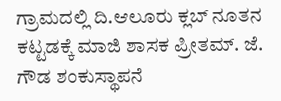ಗ್ರಾಮದಲ್ಲಿ ದಿ.ಆಲೂರು ಕ್ಲಬ್ ನೂತನ ಕಟ್ಟಡಕ್ಕೆ ಮಾಜಿ ಶಾಸಕ ಪ್ರೀತಮ್. ಜೆ. ಗೌಡ ಶಂಕುಸ್ಥಾಪನೆ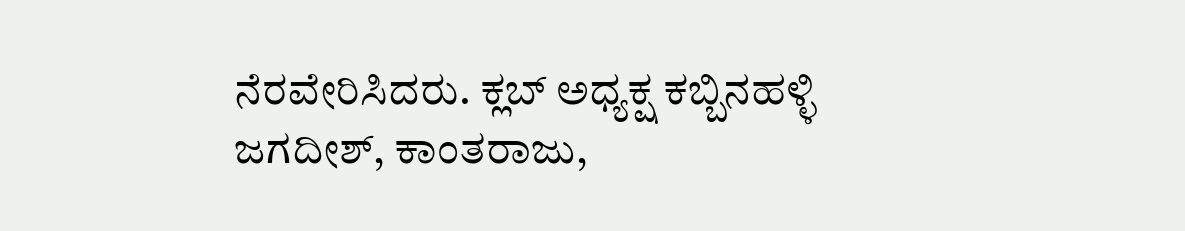ನೆರವೇರಿಸಿದರು. ಕ್ಲಬ್ ಅಧ್ಯಕ್ಷ ಕಬ್ಬಿನಹಳ್ಳಿ ಜಗದೀಶ್, ಕಾಂತರಾಜು,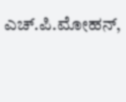ಎಚ್.ಪಿ.ಮೋಹನ್,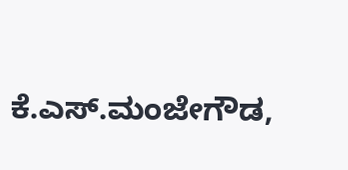ಕೆ.ಎಸ್.ಮಂಜೇಗೌಡ,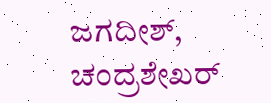ಜಗದೀಶ್, ಚಂದ್ರಶೇಖರ್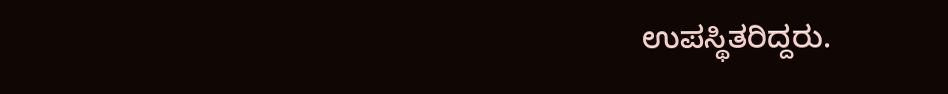ಉಪಸ್ಥಿತರಿದ್ದರು.